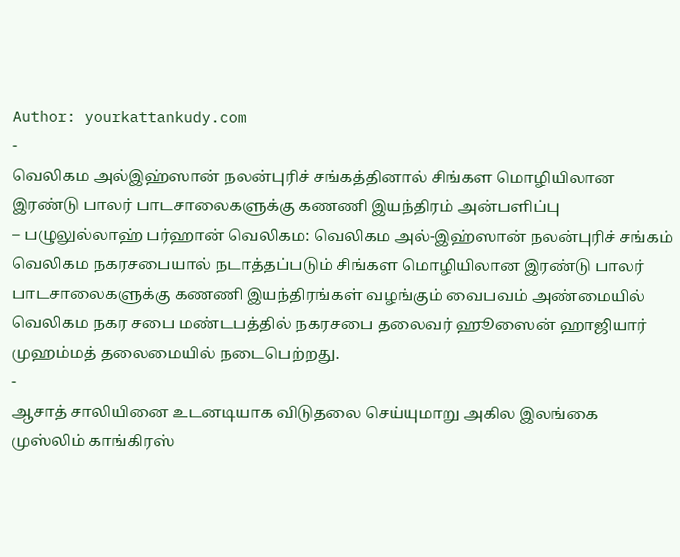Author: yourkattankudy.com
-
வெலிகம அல்இஹ்ஸான் நலன்புரிச் சங்கத்தினால் சிங்கள மொழியிலான இரண்டு பாலர் பாடசாலைகளுக்கு கணணி இயந்திரம் அன்பளிப்பு
– பழுலுல்லாஹ் பர்ஹான் வெலிகம: வெலிகம அல்-இஹ்ஸான் நலன்புரிச் சங்கம் வெலிகம நகரசபையால் நடாத்தப்படும் சிங்கள மொழியிலான இரண்டு பாலர் பாடசாலைகளுக்கு கணணி இயந்திரங்கள் வழங்கும் வைபவம் அண்மையில் வெலிகம நகர சபை மண்டபத்தில் நகரசபை தலைவர் ஹூஸைன் ஹாஜியார் முஹம்மத் தலைமையில் நடைபெற்றது.
-
ஆசாத் சாலியினை உடனடியாக விடுதலை செய்யுமாறு அகில இலங்கை முஸ்லிம் காங்கிரஸ்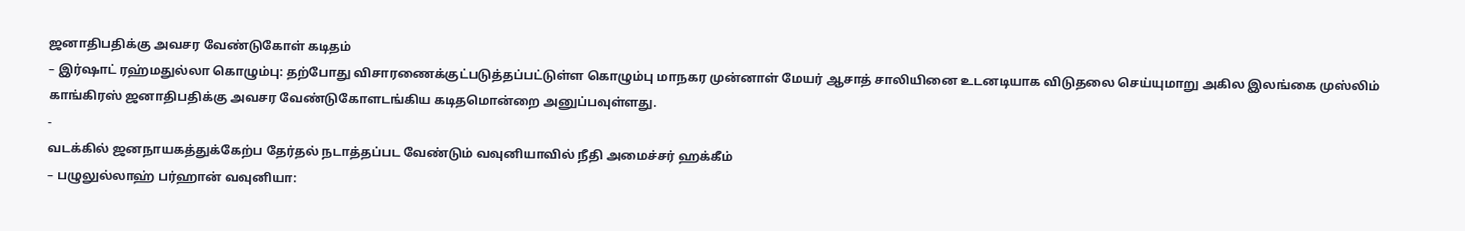ஜனாதிபதிக்கு அவசர வேண்டுகோள் கடிதம்
– இர்ஷாட் ரஹ்மதுல்லா கொழும்பு: தற்போது விசாரணைக்குட்படுத்தப்பட்டுள்ள கொழும்பு மாநகர முன்னாள் மேயர் ஆசாத் சாலியினை உடனடியாக விடுதலை செய்யுமாறு அகில இலங்கை முஸ்லிம் காங்கிரஸ் ஜனாதிபதிக்கு அவசர வேண்டுகோளடங்கிய கடிதமொன்றை அனுப்பவுள்ளது.
-
வடக்கில் ஜனநாயகத்துக்கேற்ப தேர்தல் நடாத்தப்பட வேண்டும் வவுனியாவில் நீதி அமைச்சர் ஹக்கீம்
– பழுலுல்லாஹ் பர்ஹான் வவுனியா: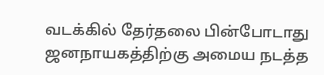வடக்கில் தேர்தலை பின்போடாது ஜனநாயகத்திற்கு அமைய நடத்த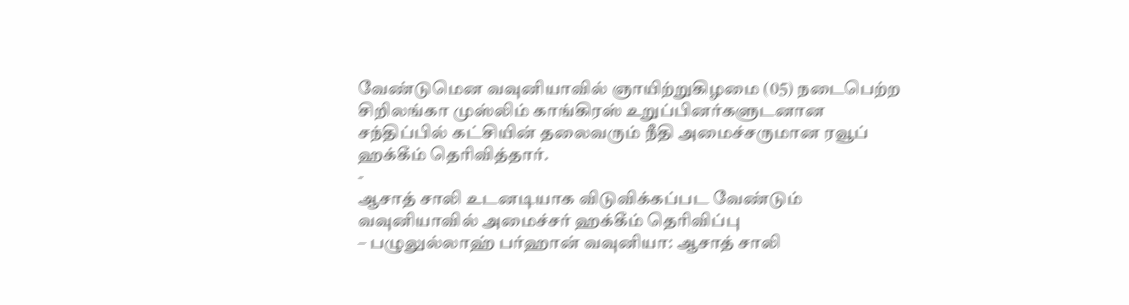வேண்டுமென வவுனியாவில் ஞாயிற்றுகிழமை (05) நடைபெற்ற சிறிலங்கா முஸ்லிம் காங்கிரஸ் உறுப்பினர்களுடனான சந்திப்பில் கட்சியின் தலைவரும் நீதி அமைச்சருமான ரவூப் ஹக்கீம் தெரிவித்தார்.
-
ஆசாத் சாலி உடனடியாக விடுவிக்கப்பட வேண்டும் வவுனியாவில் அமைச்சர் ஹக்கீம் தெரிவிப்பு
– பழுலுல்லாஹ் பர்ஹான் வவுனியா: ஆசாத் சாலி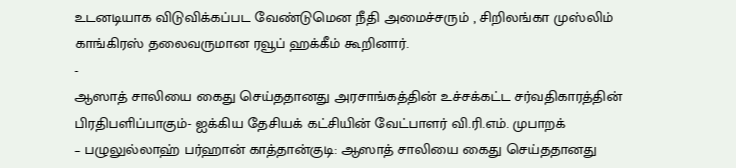உடனடியாக விடுவிக்கப்பட வேண்டுமென நீதி அமைச்சரும் , சிறிலங்கா முஸ்லிம் காங்கிரஸ் தலைவருமான ரவூப் ஹக்கீம் கூறினார்.
-
ஆஸாத் சாலியை கைது செய்ததானது அரசாங்கத்தின் உச்சக்கட்ட சர்வதிகாரத்தின் பிரதிபளிப்பாகும்- ஐக்கிய தேசியக் கட்சியின் வேட்பாளர் வி.ரி.எம். முபாறக்
– பழுலுல்லாஹ் பர்ஹான் காத்தான்குடி: ஆஸாத் சாலியை கைது செய்ததானது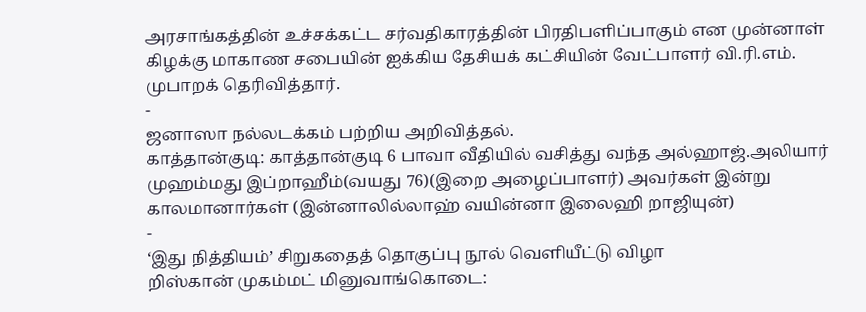அரசாங்கத்தின் உச்சக்கட்ட சர்வதிகாரத்தின் பிரதிபளிப்பாகும் என முன்னாள் கிழக்கு மாகாண சபையின் ஐக்கிய தேசியக் கட்சியின் வேட்பாளர் வி.ரி.எம். முபாறக் தெரிவித்தார்.
-
ஜனாஸா நல்லடக்கம் பற்றிய அறிவித்தல்.
காத்தான்குடி: காத்தான்குடி 6 பாவா வீதியில் வசித்து வந்த அல்ஹாஜ்.அலியார் முஹம்மது இப்றாஹீம்(வயது 76)(இறை அழைப்பாளர்) அவர்கள் இன்று காலமானார்கள் (இன்னாலில்லாஹ் வயின்னா இலைஹி றாஜியுன்)
-
‘இது நித்தியம்’ சிறுகதைத் தொகுப்பு நூல் வெளியீட்டு விழா
றிஸ்கான் முகம்மட் மினுவாங்கொடை: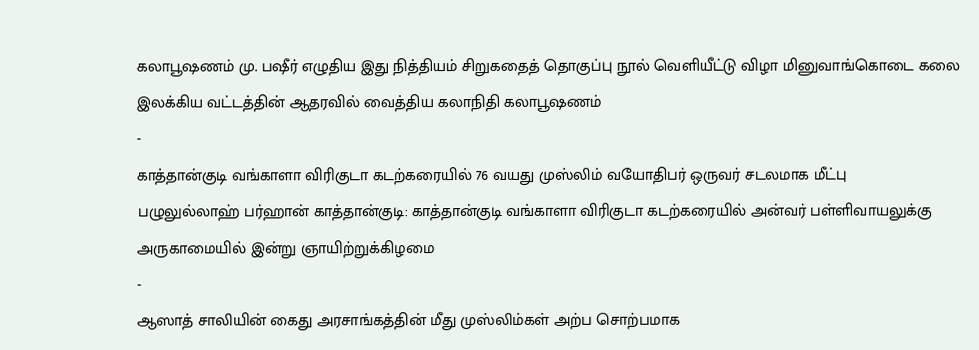கலாபூஷணம் மு. பஷீர் எழுதிய இது நித்தியம் சிறுகதைத் தொகுப்பு நூல் வெளியீட்டு விழா மினுவாங்கொடை கலை இலக்கிய வட்டத்தின் ஆதரவில் வைத்திய கலாநிதி கலாபூஷணம்
-
காத்தான்குடி வங்காளா விரிகுடா கடற்கரையில் 76 வயது முஸ்லிம் வயோதிபர் ஒருவர் சடலமாக மீட்பு
பழுலுல்லாஹ் பர்ஹான் காத்தான்குடி: காத்தான்குடி வங்காளா விரிகுடா கடற்கரையில் அன்வர் பள்ளிவாயலுக்கு அருகாமையில் இன்று ஞாயிற்றுக்கிழமை
-
ஆஸாத் சாலியின் கைது அரசாங்கத்தின் மீது முஸ்லிம்கள் அற்ப சொற்பமாக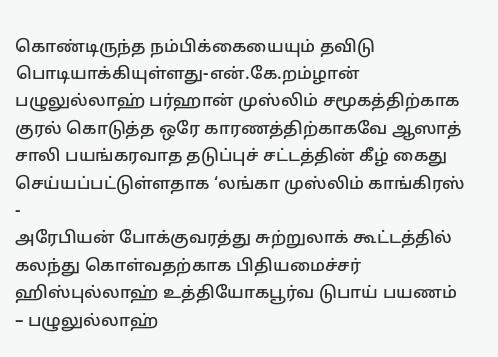கொண்டிருந்த நம்பிக்கையையும் தவிடு பொடியாக்கியுள்ளது-என்.கே.றம்ழான்
பழுலுல்லாஹ் பர்ஹான் முஸ்லிம் சமூகத்திற்காக குரல் கொடுத்த ஒரே காரணத்திற்காகவே ஆஸாத் சாலி பயங்கரவாத தடுப்புச் சட்டத்தின் கீழ் கைது செய்யப்பட்டுள்ளதாக ‘லங்கா முஸ்லிம் காங்கிரஸ்
-
அரேபியன் போக்குவரத்து சுற்றுலாக் கூட்டத்தில் கலந்து கொள்வதற்காக பிதியமைச்சர் ஹிஸ்புல்லாஹ் உத்தியோகபூர்வ டுபாய் பயணம்
– பழுலுல்லாஹ்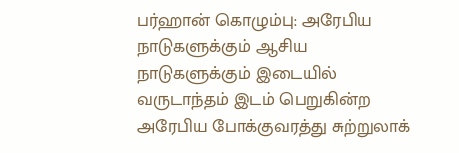பர்ஹான் கொழும்பு: அரேபிய நாடுகளுக்கும் ஆசிய நாடுகளுக்கும் இடையில் வருடாந்தம் இடம் பெறுகின்ற அரேபிய போக்குவரத்து சுற்றுலாக்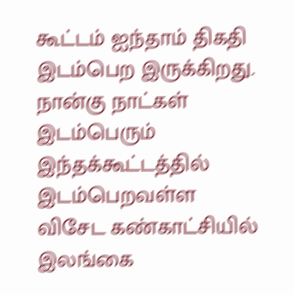கூட்டம் ஐந்தாம் திகதி இடம்பெற இருக்கிறது. நான்கு நாட்கள் இடம்பெரும் இந்தக்கூட்டத்தில் இடம்பெறவள்ள விசேட கண்காட்சியில் இலங்கை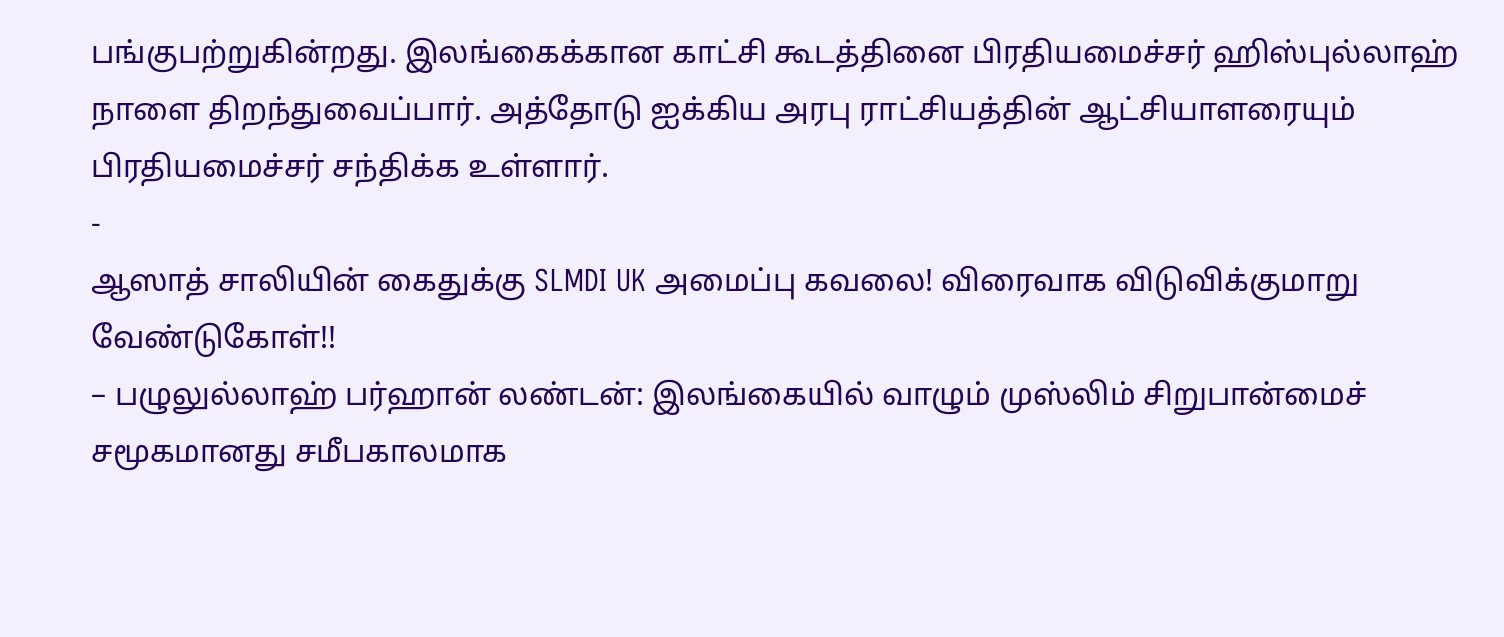பங்குபற்றுகின்றது. இலங்கைக்கான காட்சி கூடத்தினை பிரதியமைச்சர் ஹிஸ்புல்லாஹ் நாளை திறந்துவைப்பார். அத்தோடு ஐக்கிய அரபு ராட்சியத்தின் ஆட்சியாளரையும் பிரதியமைச்சர் சந்திக்க உள்ளார்.
-
ஆஸாத் சாலியின் கைதுக்கு SLMDI UK அமைப்பு கவலை! விரைவாக விடுவிக்குமாறு வேண்டுகோள்!!
– பழுலுல்லாஹ் பர்ஹான் லண்டன்: இலங்கையில் வாழும் முஸ்லிம் சிறுபான்மைச் சமூகமானது சமீபகாலமாக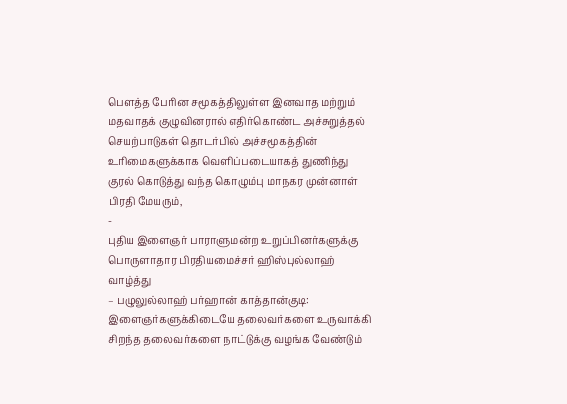பௌத்த பேரின சமூகத்திலுள்ள இனவாத மற்றும் மதவாதக் குழுவினரால் எதிர்கொண்ட அச்சுறுத்தல் செயற்பாடுகள் தொடர்பில் அச்சமூகத்தின் உரிமைகளுக்காக வெளிப்படையாகத் துணிந்து குரல் கொடுத்து வந்த கொழும்பு மாநகர முன்னாள் பிரதி மேயரும்,
-
புதிய இளைஞர் பாராளுமன்ற உறுப்பினர்களுக்கு பொருளாதார பிரதியமைச்சர் ஹிஸ்புல்லாஹ் வாழ்த்து
– பழுலுல்லாஹ் பர்ஹான் காத்தான்குடி: இளைஞர்களுக்கிடையே தலைவர்களை உருவாக்கி சிறந்த தலைவர்களை நாட்டுக்கு வழங்க வேண்டும்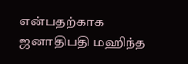என்பதற்காக ஜனாதிபதி மஹிந்த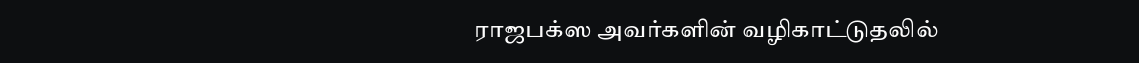ராஜபக்ஸ அவர்களின் வழிகாட்டுதலில்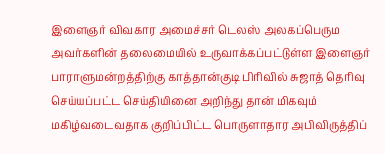இளைஞர் விவகார அமைச்சர் டெலஸ் அலகப்பெரும அவர்களின் தலைமையில் உருவாக்கப்பட்டுள்ள இளைஞர் பாராளுமன்றத்திற்கு காத்தான்குடி பிரிவில் சுஜாத் தெரிவு செய்யப்பட்ட செய்தியினை அறிந்து தான் மிகவும் மகிழ்வடைவதாக குறிப்பிட்ட பொருளாதார அபிவிருத்திப்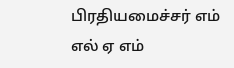பிரதியமைச்சர் எம் எல் ஏ எம்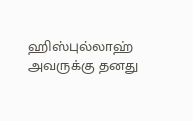ஹிஸ்புல்லாஹ் அவருக்கு தனது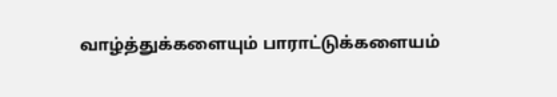வாழ்த்துக்களையும் பாராட்டுக்களையம்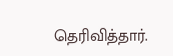தெரிவித்தார்.